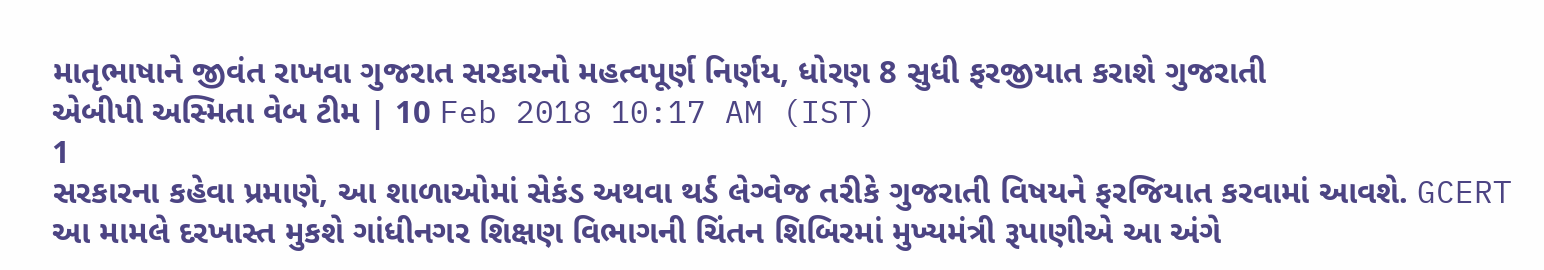માતૃભાષાને જીવંત રાખવા ગુજરાત સરકારનો મહત્વપૂર્ણ નિર્ણય, ધોરણ 8 સુધી ફરજીયાત કરાશે ગુજરાતી
એબીપી અસ્મિતા વેબ ટીમ | 10 Feb 2018 10:17 AM (IST)
1
સરકારના કહેવા પ્રમાણે, આ શાળાઓમાં સેકંડ અથવા થર્ડ લેગ્વેજ તરીકે ગુજરાતી વિષયને ફરજિયાત કરવામાં આવશે. GCERT આ મામલે દરખાસ્ત મુકશે ગાંધીનગર શિક્ષણ વિભાગની ચિંતન શિબિરમાં મુખ્યમંત્રી રૂપાણીએ આ અંગે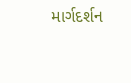માર્ગદર્શન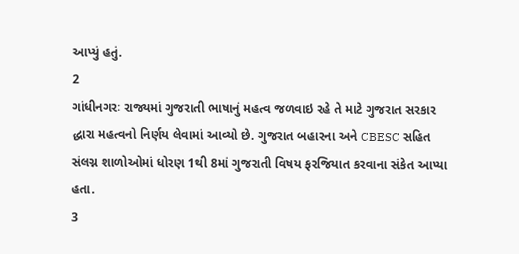આપ્યું હતું.
2
ગાંધીનગરઃ રાજ્યમાં ગુજરાતી ભાષાનું મહત્વ જળવાઇ રહે તે માટે ગુજરાત સરકાર દ્ધારા મહત્વનો નિર્ણય લેવામાં આવ્યો છે. ગુજરાત બહારના અને CBESC સહિત સંલગ્ન શાળોઓમાં ધોરણ 1થી 8માં ગુજરાતી વિષય ફરજિયાત કરવાના સંકેત આપ્યા હતા.
3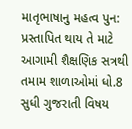માતૃભાષાનુ મહત્વ પુન: પ્રસ્તાપિત થાય તે માટે આગામી શૈક્ષણિક સત્રથી તમામ શાળાઓમાં ધો.8 સુધી ગુજરાતી વિષય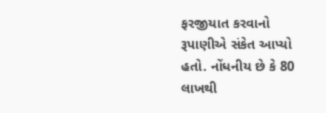ફરજીયાત કરવાનો રૂપાણીએ સંકેત આપ્યો હતો. નોંધનીય છે કે 80 લાખથી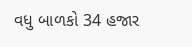વધુ બાળકો 34 હજાર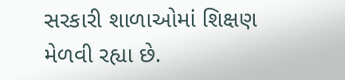સરકારી શાળાઓમાં શિક્ષણ મેળવી રહ્યા છે.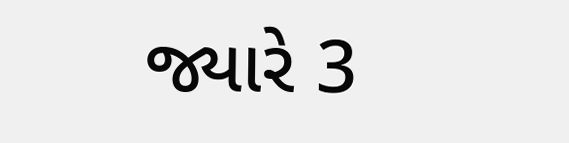જ્યારે 3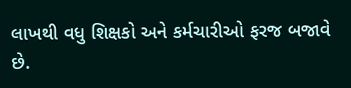લાખથી વધુ શિક્ષકો અને કર્મચારીઓ ફરજ બજાવે છે.